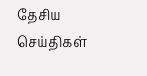தேசிய செய்திகள்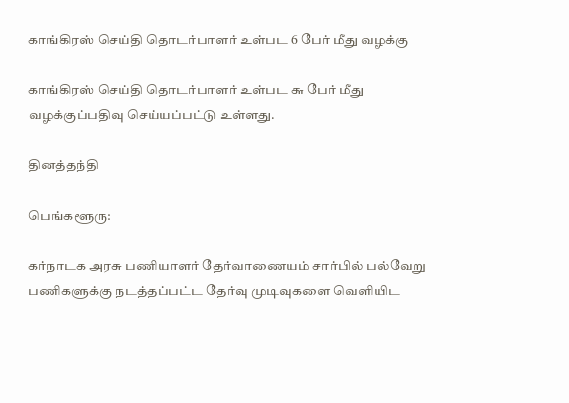காங்கிரஸ் செய்தி தொடர்பாளர் உள்பட 6 பேர் மீது வழக்கு

காங்கிரஸ் செய்தி தொடர்பாளர் உள்பட ௬ பேர் மீது வழக்குப்பதிவு செய்யப்பட்டு உள்ளது.

தினத்தந்தி

பெங்களூரு:

கர்நாடக அரசு பணியாளர் தேர்வாணையம் சார்பில் பல்வேறு பணிகளுக்கு நடத்தப்பட்ட தேர்வு முடிவுகளை வெளியிட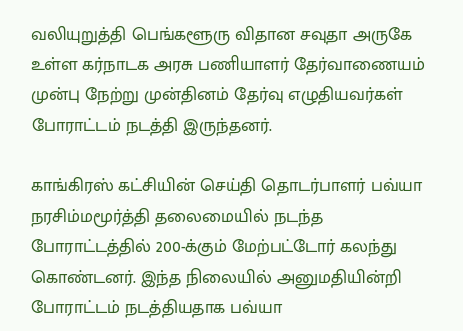வலியுறுத்தி பெங்களூரு விதான சவுதா அருகே உள்ள கர்நாடக அரசு பணியாளர் தேர்வாணையம் முன்பு நேற்று முன்தினம் தேர்வு எழுதியவர்கள் போராட்டம் நடத்தி இருந்தனர்.

காங்கிரஸ் கட்சியின் செய்தி தொடர்பாளர் பவ்யா நரசிம்மமூர்த்தி தலைமையில் நடந்த போராட்டத்தில் 200-க்கும் மேற்பட்டோர் கலந்து கொண்டனர். இந்த நிலையில் அனுமதியின்றி போராட்டம் நடத்தியதாக பவ்யா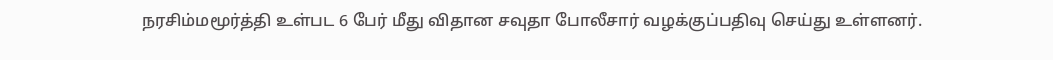நரசிம்மமூர்த்தி உள்பட 6 பேர் மீது விதான சவுதா போலீசார் வழக்குப்பதிவு செய்து உள்ளனர்.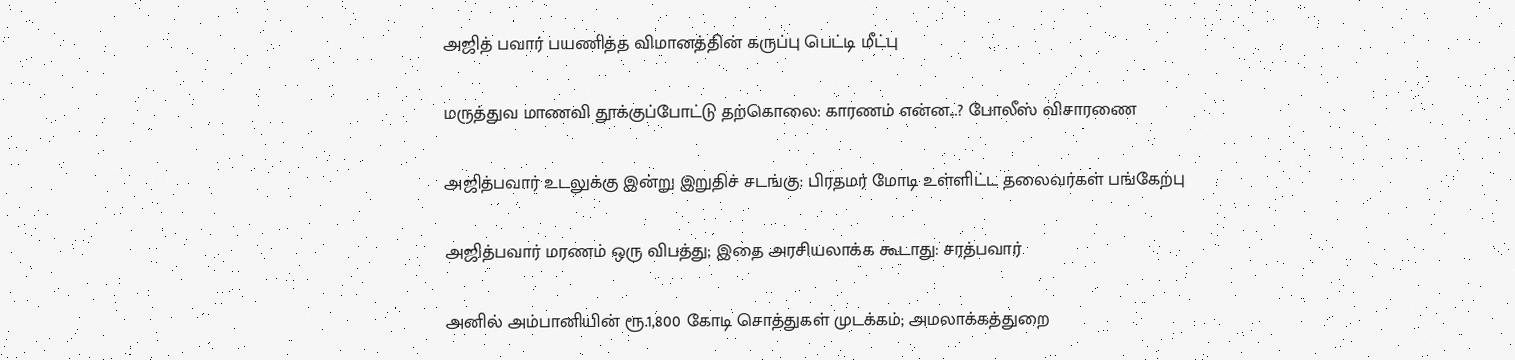அஜித் பவார் பயணித்த விமானத்தின் கருப்பு பெட்டி மீட்பு

மருத்துவ மாணவி தூக்குப்போட்டு தற்கொலை: காரணம் என்ன...? போலீஸ் விசாரணை

அஜித்பவார் உடலுக்கு இன்று இறுதிச் சடங்கு: பிரதமர் மோடி உள்ளிட்ட தலைவர்கள் பங்கேற்பு

அஜித்பவார் மரணம் ஒரு விபத்து; இதை அரசியலாக்க கூடாது: சரத்பவார்

அனில் அம்பானியின் ரூ.1,800 கோடி சொத்துகள் முடக்கம்; அமலாக்கத்துறை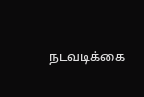நடவடிக்கை